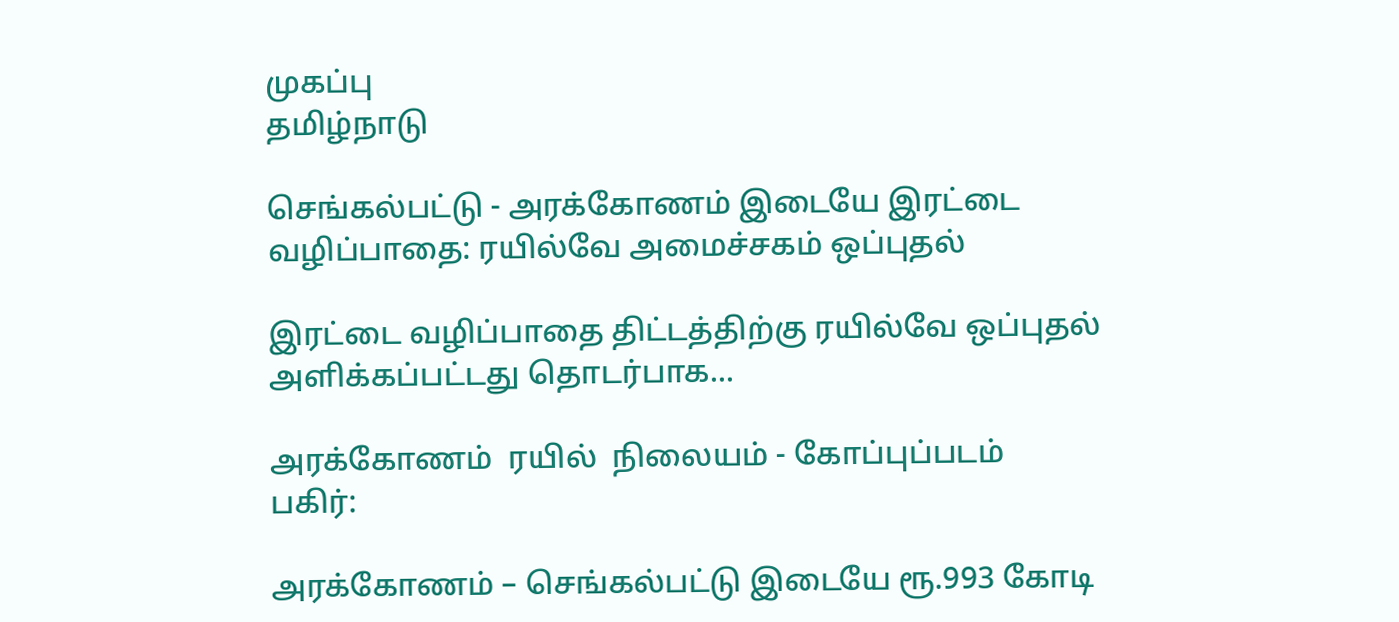முகப்பு
தமிழ்நாடு

செங்கல்பட்டு - அரக்கோணம் இடையே இரட்டை வழிப்பாதை: ரயில்வே அமைச்சகம் ஒப்புதல்

இரட்டை வழிப்பாதை திட்டத்திற்கு ரயில்வே ஒப்புதல் அளிக்கப்பட்டது தொடர்பாக...

அரக்கோணம்  ரயில்  நிலையம் - கோப்புப்படம்
பகிர்:

அரக்கோணம் – செங்கல்பட்டு இடையே ரூ.993 கோடி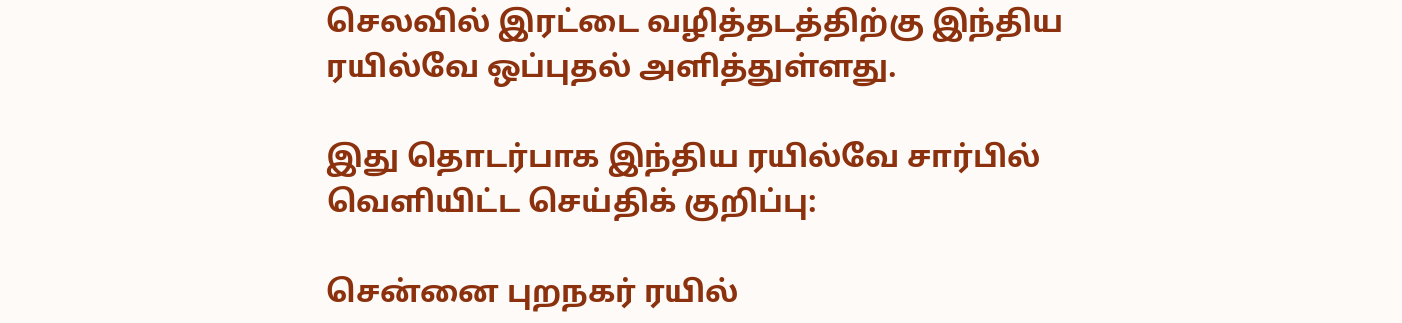செலவில் இரட்டை வழித்தடத்திற்கு இந்திய ரயில்வே ஒப்புதல் அளித்துள்ளது.

இது தொடர்பாக இந்திய ரயில்வே சார்பில் வெளியிட்ட செய்திக் குறிப்பு:

சென்னை புறநகர் ரயில்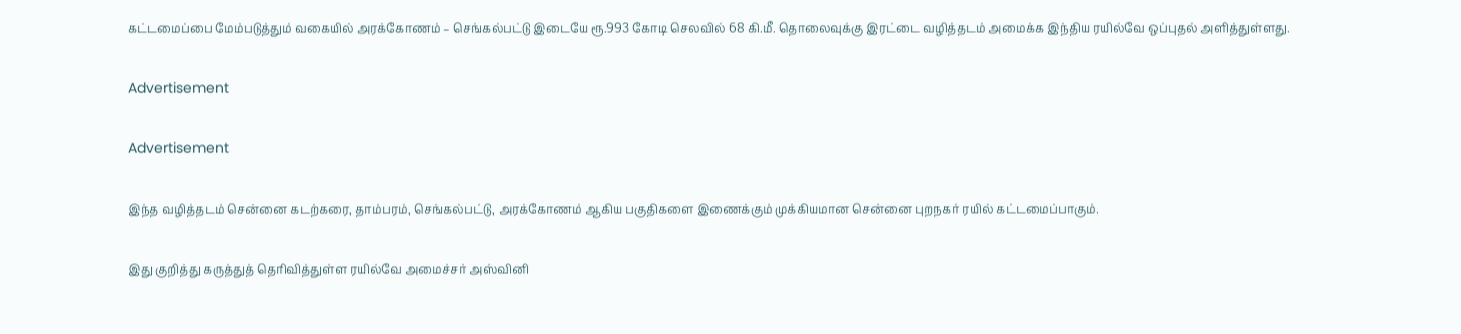கட்டமைப்பை மேம்படுத்தும் வகையில் அரக்கோணம் – செங்கல்பட்டு இடையே ரூ.993 கோடி செலவில் 68 கி.மீ. தொலைவுக்கு இரட்டை வழித்தடம் அமைக்க இந்திய ரயில்வே ஒப்புதல் அளித்துள்ளது.

Advertisement

Advertisement

இந்த வழித்தடம் சென்னை கடற்கரை, தாம்பரம், செங்கல்பட்டு, அரக்கோணம் ஆகிய பகுதிகளை இணைக்கும் முக்கியமான சென்னை புறநகர் ரயில் கட்டமைப்பாகும்.

இது குறித்து கருத்துத் தெரிவித்துள்ள ரயில்வே அமைச்சர் அஸ்வினி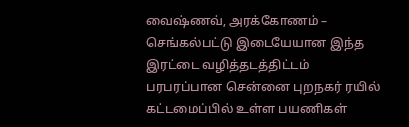வைஷ்ணவ், அரக்கோணம் – செங்கல்பட்டு இடையேயான இந்த இரட்டை வழித்தடத்திட்டம் பரபரப்பான சென்னை புறநகர் ரயில் கட்டமைப்பில் உள்ள பயணிகள்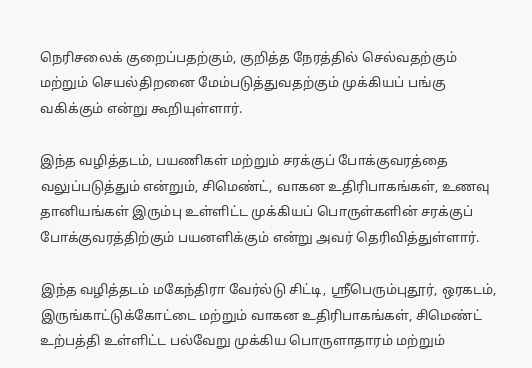நெரிசலைக் குறைப்பதற்கும், குறித்த நேரத்தில் செல்வதற்கும் மற்றும் செயல்திறனை மேம்படுத்துவதற்கும் முக்கியப் பங்கு வகிக்கும் என்று கூறியுள்ளார்.

இந்த வழித்தடம், பயணிகள் மற்றும் சரக்குப் போக்குவரத்தை வலுப்படுத்தும் என்றும், சிமெண்ட், வாகன உதிரிபாகங்கள், உணவு தானியங்கள் இரும்பு உள்ளிட்ட முக்கியப் பொருள்களின் சரக்குப் போக்குவரத்திற்கும் பயனளிக்கும் என்று அவர் தெரிவித்துள்ளார்.

இந்த வழித்தடம் மகேந்திரா வேர்ல்டு சிட்டி, ஸ்ரீபெரும்புதூர், ஒரகடம், இருங்காட்டுக்கோட்டை மற்றும் வாகன உதிரிபாகங்கள், சிமெண்ட் உற்பத்தி உள்ளிட்ட பல்வேறு முக்கிய பொருளாதாரம் மற்றும்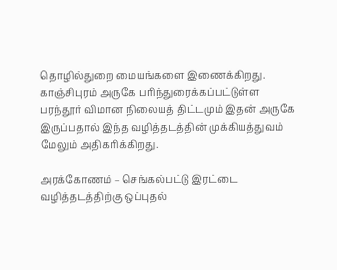தொழில்துறை மையங்களை இணைக்கிறது. காஞ்சிபுரம் அருகே பரிந்துரைக்கப்பட்டுள்ள பரந்தூர் விமான நிலையத் திட்டமும் இதன் அருகே இருப்பதால் இந்த வழித்தடத்தின் முக்கியத்துவம் மேலும் அதிகரிக்கிறது.

அரக்கோணம் – செங்கல்பட்டு இரட்டை வழித்தடத்திற்கு ஒப்புதல்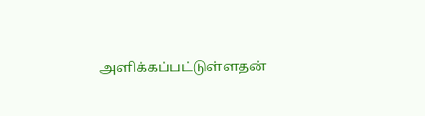அளிக்கப்பட்டுள்ளதன்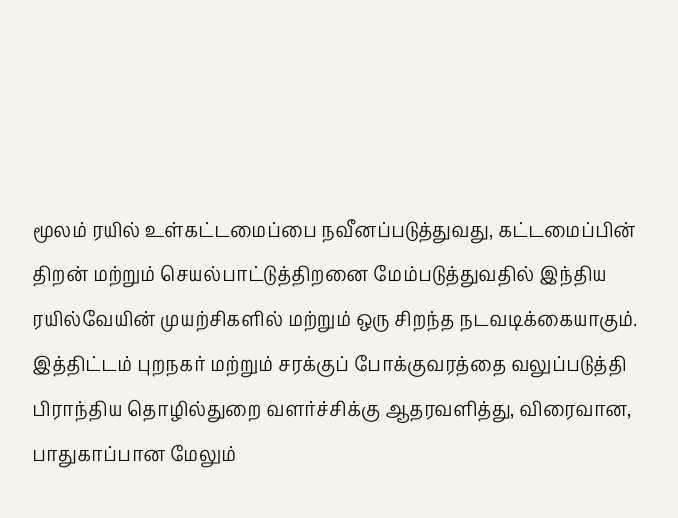மூலம் ரயில் உள்கட்டமைப்பை நவீனப்படுத்துவது, கட்டமைப்பின் திறன் மற்றும் செயல்பாட்டுத்திறனை மேம்படுத்துவதில் இந்திய ரயில்வேயின் முயற்சிகளில் மற்றும் ஒரு சிறந்த நடவடிக்கையாகும். இத்திட்டம் புறநகர் மற்றும் சரக்குப் போக்குவரத்தை வலுப்படுத்தி பிராந்திய தொழில்துறை வளர்ச்சிக்கு ஆதரவளித்து, விரைவான, பாதுகாப்பான மேலும்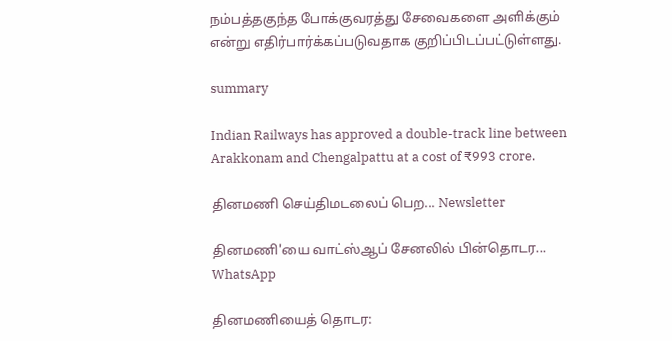நம்பத்தகுந்த போக்குவரத்து சேவைகளை அளிக்கும் என்று எதிர்பார்க்கப்படுவதாக குறிப்பிடப்பட்டுள்ளது.

summary

Indian Railways has approved a double-track line between Arakkonam and Chengalpattu at a cost of ₹993 crore.

தினமணி செய்திமடலைப் பெற... Newsletter

தினமணி'யை வாட்ஸ்ஆப் சேனலில் பின்தொடர... WhatsApp

தினமணியைத் தொடர: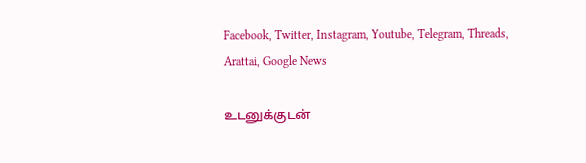Facebook, Twitter, Instagram, Youtube, Telegram, Threads, Arattai, Google News

உடனுக்குடன்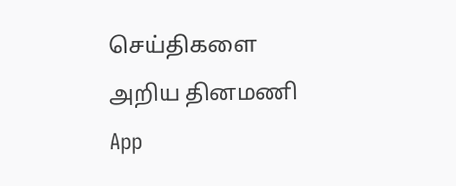செய்திகளை அறிய தினமணி App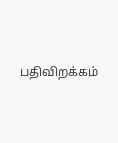பதிவிறக்கம்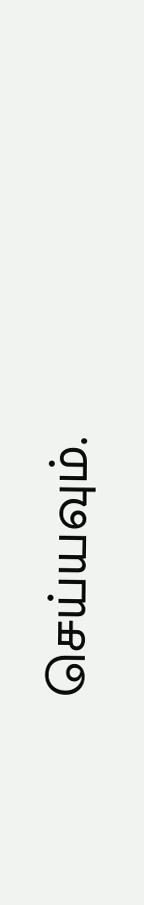செய்யவும்.